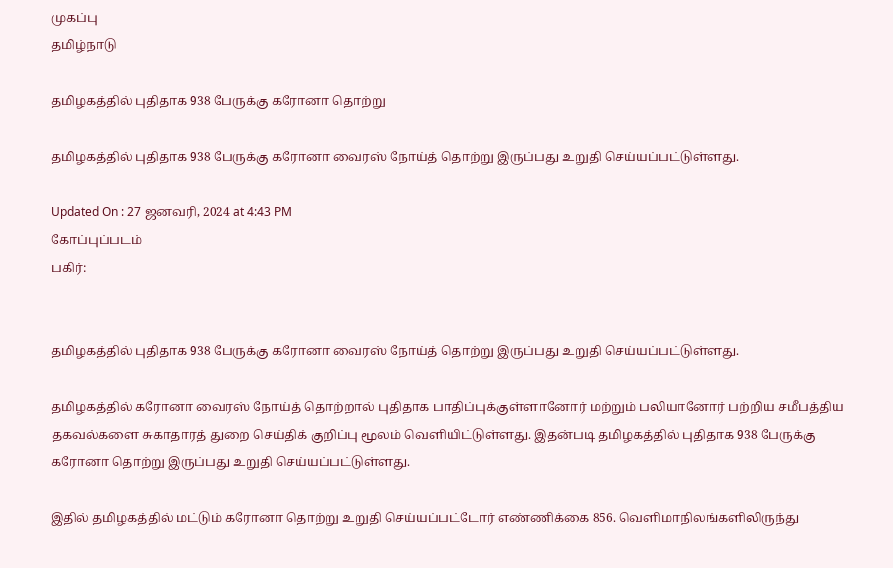முகப்பு
தமிழ்நாடு

தமிழகத்தில் புதிதாக 938 பேருக்கு கரோனா தொற்று

தமிழகத்தில் புதிதாக 938 பேருக்கு கரோனா வைரஸ் நோய்த் தொற்று இருப்பது உறுதி செய்யப்பட்டுள்ளது.

Updated On : 27 ஜனவரி, 2024 at 4:43 PM
கோப்புப்படம்
பகிர்:


தமிழகத்தில் புதிதாக 938 பேருக்கு கரோனா வைரஸ் நோய்த் தொற்று இருப்பது உறுதி செய்யப்பட்டுள்ளது.

தமிழகத்தில் கரோனா வைரஸ் நோய்த் தொற்றால் புதிதாக பாதிப்புக்குள்ளானோர் மற்றும் பலியானோர் பற்றிய சமீபத்திய தகவல்களை சுகாதாரத் துறை செய்திக் குறிப்பு மூலம் வெளியிட்டுள்ளது. இதன்படி தமிழகத்தில் புதிதாக 938 பேருக்கு கரோனா தொற்று இருப்பது உறுதி செய்யப்பட்டுள்ளது.

இதில் தமிழகத்தில் மட்டும் கரோனா தொற்று உறுதி செய்யப்பட்டோர் எண்ணிக்கை 856. வெளிமாநிலங்களிலிருந்து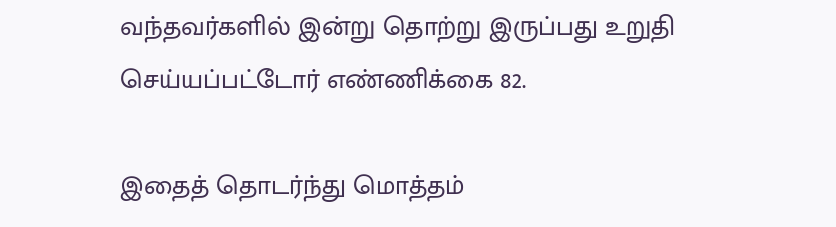வந்தவர்களில் இன்று தொற்று இருப்பது உறுதி செய்யப்பட்டோர் எண்ணிக்கை 82.

இதைத் தொடர்ந்து மொத்தம்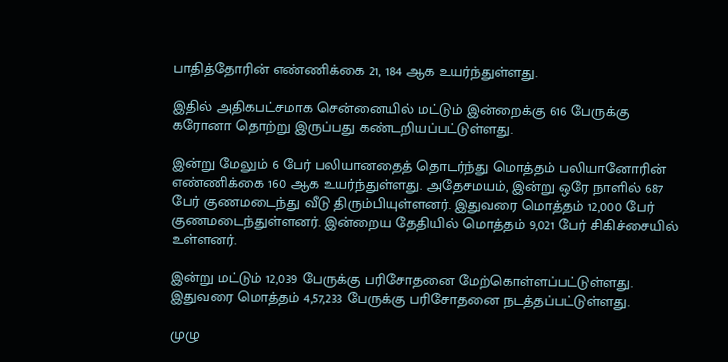பாதித்தோரின் எண்ணிக்கை 21, 184 ஆக உயர்ந்துள்ளது.

இதில் அதிகபட்சமாக சென்னையில் மட்டும் இன்றைக்கு 616 பேருக்கு கரோனா தொற்று இருப்பது கண்டறியப்பட்டுள்ளது.

இன்று மேலும் 6 பேர் பலியானதைத் தொடர்ந்து மொத்தம் பலியானோரின் எண்ணிக்கை 160 ஆக உயர்ந்துள்ளது. அதேசமயம், இன்று ஒரே நாளில் 687 பேர் குணமடைந்து வீடு திரும்பியுள்ளனர். இதுவரை மொத்தம் 12,000 பேர் குணமடைந்துள்ளனர். இன்றைய தேதியில் மொத்தம் 9,021 பேர் சிகிச்சையில் உள்ளனர்.

இன்று மட்டும் 12,039 பேருக்கு பரிசோதனை மேற்கொள்ளப்பட்டுள்ளது. இதுவரை மொத்தம் 4,57,233 பேருக்கு பரிசோதனை நடத்தப்பட்டுள்ளது.

முழு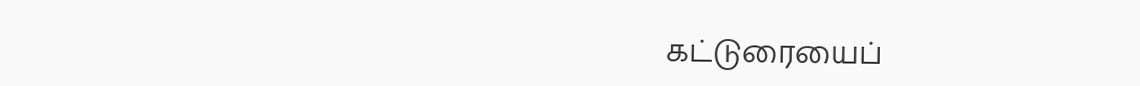கட்டுரையைப்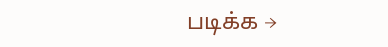படிக்க →